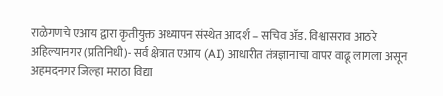राळेगणचे एआय द्वारा कृतीयुक्त अध्यापन संस्थेत आदर्श – सचिव ॲड. विश्वासराव आठरे
अहिल्यानगर (प्रतिनिधी)- सर्व क्षेत्रात एआय (AI) आधारीत तंत्रज्ञानाचा वापर वाढू लागला असून अहमदनगर जिल्हा मराठा विद्या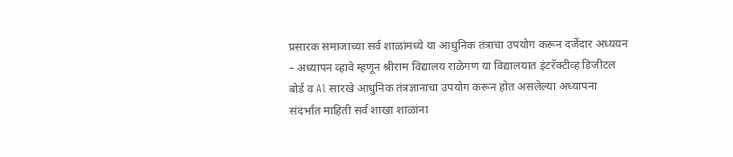प्रसारक समाजाच्या सर्व शाळांमध्ये या आधुनिक तंत्राचा उपयोग करून दर्जेदार अध्ययन – अध्यापन व्हावे म्हणून श्रीराम विद्यालय राळेगण या विद्यालयात इंटरॅक्टीव्ह डिजीटल बोर्ड व Al सारखे आधुनिक तंत्रज्ञानाचा उपयोग करून होत असलेल्या अध्यापना संदर्भात माहिती सर्व शाखा शाळांना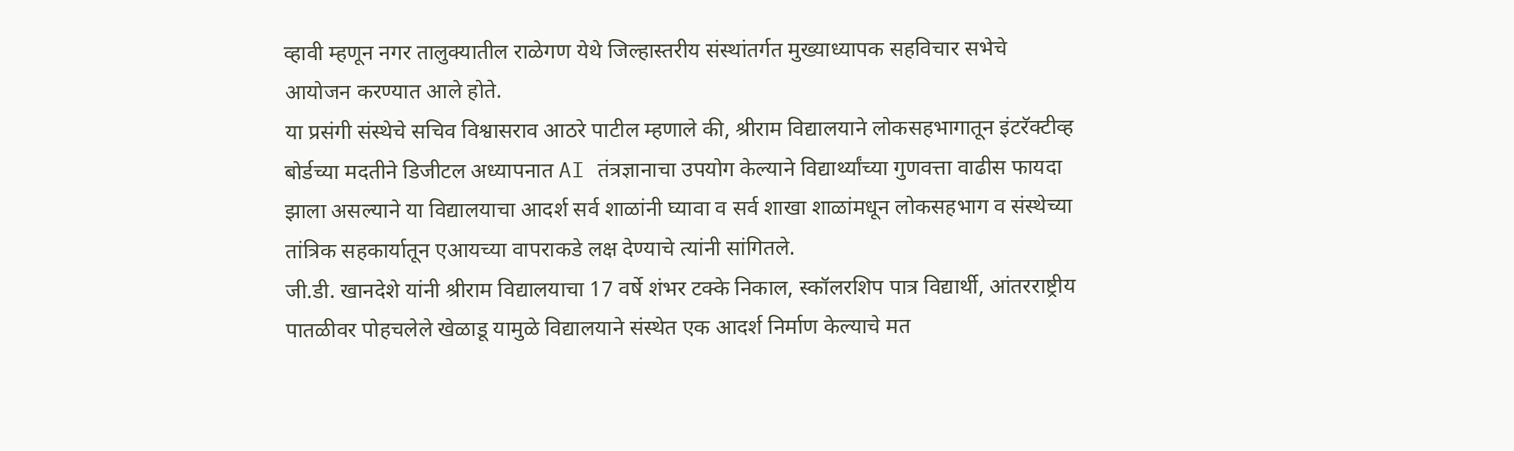व्हावी म्हणून नगर तालुक्यातील राळेगण येथे जिल्हास्तरीय संस्थांतर्गत मुख्याध्यापक सहविचार सभेचे आयोजन करण्यात आले होते.
या प्रसंगी संस्थेचे सचिव विश्वासराव आठरे पाटील म्हणाले की, श्रीराम विद्यालयाने लोकसहभागातून इंटरॅक्टीव्ह बोर्डच्या मदतीने डिजीटल अध्यापनात AI तंत्रज्ञानाचा उपयोग केल्याने विद्यार्थ्यांच्या गुणवत्ता वाढीस फायदा झाला असल्याने या विद्यालयाचा आदर्श सर्व शाळांनी घ्यावा व सर्व शाखा शाळांमधून लोकसहभाग व संस्थेच्या तांत्रिक सहकार्यातून एआयच्या वापराकडे लक्ष देण्याचे त्यांनी सांगितले.
जी.डी. खानदेशे यांनी श्रीराम विद्यालयाचा 17 वर्षे शंभर टक्के निकाल, स्कॉलरशिप पात्र विद्यार्थी, आंतरराष्ट्रीय पातळीवर पोहचलेले खेळाडू यामुळे विद्यालयाने संस्थेत एक आदर्श निर्माण केल्याचे मत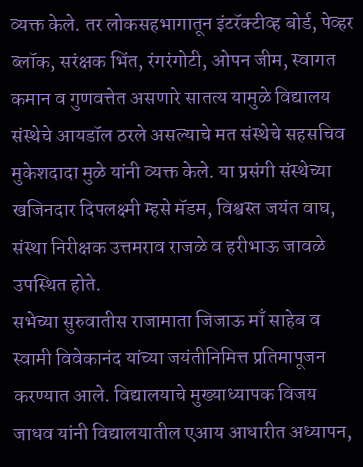व्यक्त केले. तर लोकसहभागातून इंटरॅक्टीव्ह बोर्ड, पेव्हर ब्लॉक, सरंक्षक भिंत, रंगरंगोटी, ओपन जीम, स्वागत कमान व गुणवत्तेत असणारे सातत्य यामुळे विद्यालय संस्थेचे आयडॉल ठरले असल्याचे मत संस्थेचे सहसचिव मुकेशदादा मुळे यांनी व्यक्त केले. या प्रसंगी संस्थेच्या खजिनदार दिपलक्ष्मी म्हसे मॅडम, विश्वस्त जयंत वाघ, संस्था निरीक्षक उत्तमराव राजळे व हरीभाऊ जावळे उपस्थित होते.
सभेच्या सुरुवातीस राजामाता जिजाऊ माँ साहेब व स्वामी विवेकानंद यांच्या जयंतीनिमित्त प्रतिमापूजन करण्यात आले. विद्यालयाचे मुख्याध्यापक विजय जाधव यांनी विद्यालयातील एआय आधारीत अध्यापन,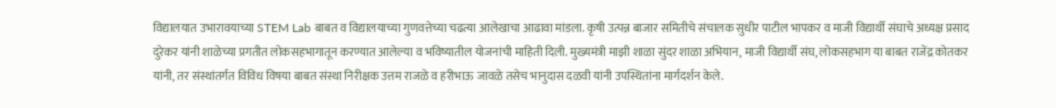विद्यालयात उभारावयाच्या STEM Lab बाबत व विद्यालयाच्या गुणवत्तेच्या चढत्या आलेखाचा आढावा मांडला. कृषी उत्पन्न बाजार समितीचे संचालक सुधीर पाटील भापकर व माजी विद्यार्थी संघाचे अध्यक्ष प्रसाद दुरेकर यांनी शाळेच्या प्रगतीत लोकसहभागातून करण्यात आलेल्या व भविष्यातील योजनांची माहिती दिली. मुख्यमंत्री माझी शाळा सुंदर शाळा अभियान, माजी विद्यार्थी संघ, लोकसहभाग या बाबत राजेंद्र कोतकर यांनी, तर संस्थांतर्गत विविध विषया बाबत संस्था निरीक्षक उत्तम राजळे व हरीभाऊ जावळे तसेच भानुदास दळवी यांनी उपस्थितांना मार्गदर्शन केले.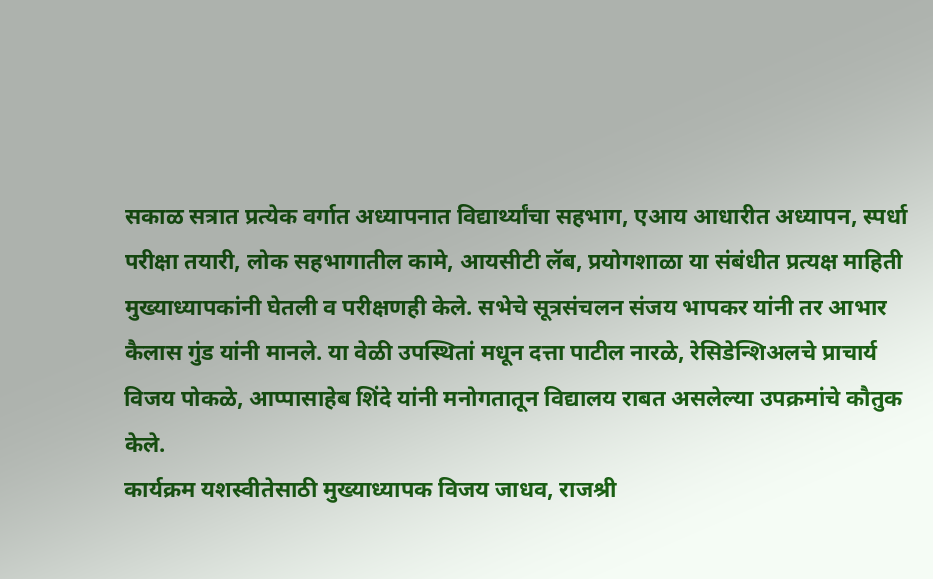सकाळ सत्रात प्रत्येक वर्गात अध्यापनात विद्यार्थ्यांचा सहभाग, एआय आधारीत अध्यापन, स्पर्धा परीक्षा तयारी, लोक सहभागातील कामे, आयसीटी लॅब, प्रयोगशाळा या संबंधीत प्रत्यक्ष माहिती मुख्याध्यापकांनी घेतली व परीक्षणही केले. सभेचे सूत्रसंचलन संजय भापकर यांनी तर आभार कैलास गुंड यांनी मानले. या वेळी उपस्थितां मधून दत्ता पाटील नारळे, रेसिडेन्शिअलचे प्राचार्य विजय पोकळे, आप्पासाहेब शिंदे यांनी मनोगतातून विद्यालय राबत असलेल्या उपक्रमांचे कौतुक केले.
कार्यक्रम यशस्वीतेसाठी मुख्याध्यापक विजय जाधव, राजश्री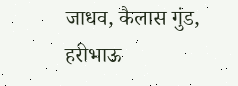जाधव, कैलास गुंड, हरीभाऊ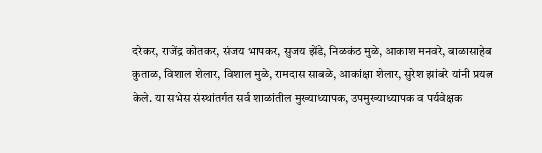दरेकर, राजेंद्र कोतकर, संजय भापकर, सुजय झेंडे, निळकंठ मुळे, आकाश मनवरे, बाळासाहेब कुताळ, विशाल शेलार, विशाल मुळे, रामदास साबळे, आकांक्षा शेलार, सुरेश झांबरे यांनी प्रयत्न केले. या सभेस संस्थांतर्गत सर्व शाळांतील मुख्याध्यापक, उपमुख्याध्यापक व पर्यवेक्षक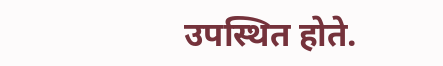उपस्थित होते.